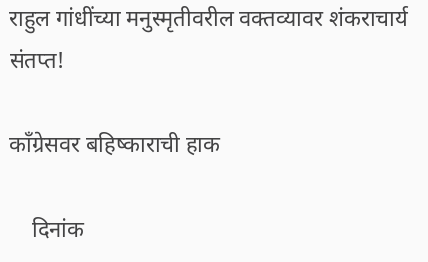राहुल गांधींच्या मनुस्मृतीवरील वक्तव्यावर शंकराचार्य संतप्त!

काँग्रेसवर बहिष्काराची हाक

    दिनांक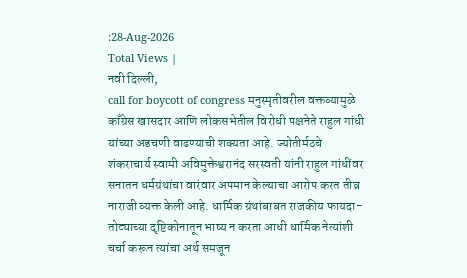:28-Aug-2026
Total Views |
नवी दिल्ली,
call for boycott of congress मनुस्मृतीवरील वक्तव्यामुळे काँग्रेस खासदार आणि लोकसभेतील विरोधी पक्षनेते राहुल गांधी यांच्या अडचणी वाढण्याची शक्यता आहे. ज्योतीर्मठचे शंकराचार्य स्वामी अविमुक्तेश्वरानंद सरस्वती यांनी राहुल गांधींवर सनातन धर्मग्रंथांचा वारंवार अपमान केल्याचा आरोप करत तीव्र नाराजी व्यक्त केली आहे. धार्मिक ग्रंथांबाबत राजकीय फायदा-तोट्याच्या दृष्टिकोनातून भाष्य न करता आधी धार्मिक नेत्यांशी चर्चा करून त्यांचा अर्थ समजून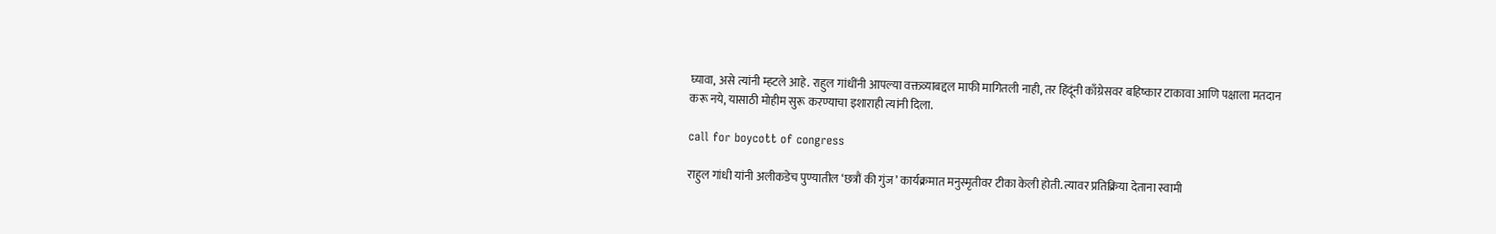घ्यावा, असे त्यांनी म्हटले आहे. राहुल गांधींनी आपल्या वक्तव्याबद्दल माफी मागितली नाही, तर हिंदूंनी काँग्रेसवर बहिष्कार टाकावा आणि पक्षाला मतदान करू नये, यासाठी मोहीम सुरू करण्याचा इशाराही त्यांनी दिला.

call for boycott of congress

राहुल गांधी यांनी अलीकडेच पुण्यातील ‘छत्रौं की गुंज’ कार्यक्रमात मनुस्मृतीवर टीका केली होती. त्यावर प्रतिक्रिया देताना स्वामी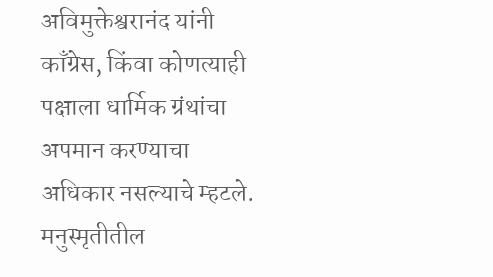अविमुक्तेश्वरानंद यांनी काँग्रेस, किंवा कोणत्याही पक्षाला धार्मिक ग्रंथांचा अपमान करण्याचा अधिकार नसल्याचे म्हटले. मनुस्मृतीतील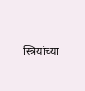स्त्रियांच्या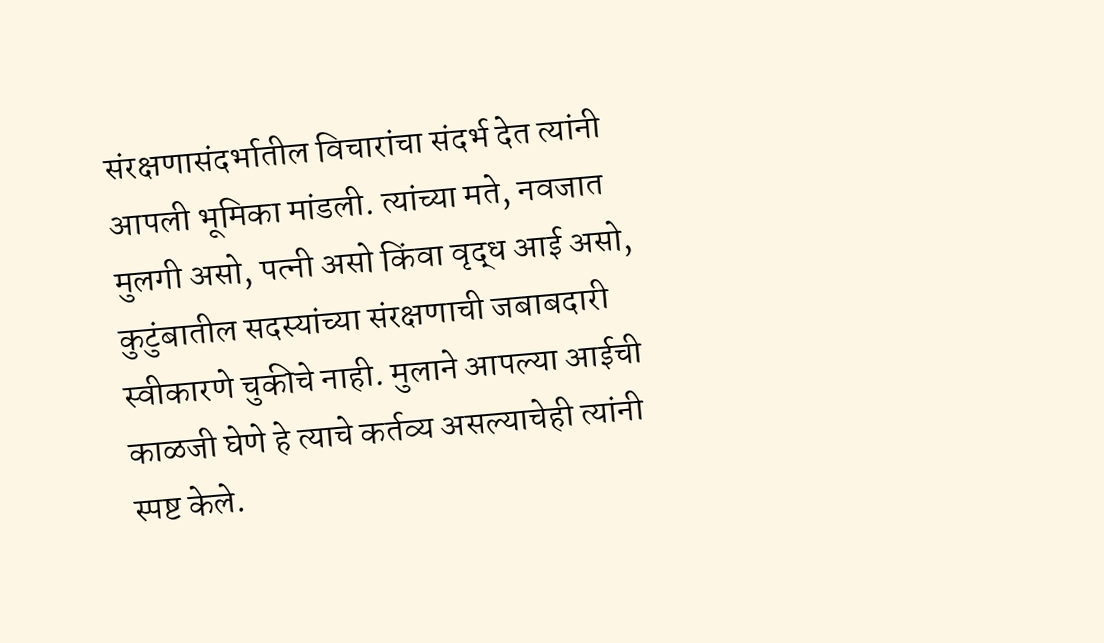संरक्षणासंदर्भातील विचारांचा संदर्भ देत त्यांनी आपली भूमिका मांडली. त्यांच्या मते, नवजात मुलगी असो, पत्नी असो किंवा वृद्ध आई असो, कुटुंबातील सदस्यांच्या संरक्षणाची जबाबदारी स्वीकारणे चुकीचे नाही. मुलाने आपल्या आईची काळजी घेणे हे त्याचे कर्तव्य असल्याचेही त्यांनी स्पष्ट केले.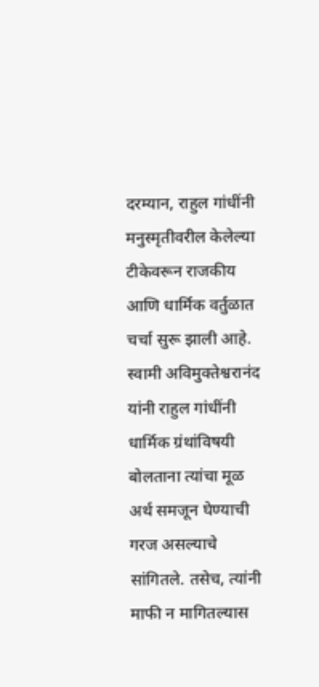दरम्यान, राहुल गांधींनी मनुस्मृतीवरील केलेल्या टीकेवरून राजकीय आणि धार्मिक वर्तुळात चर्चा सुरू झाली आहे. स्वामी अविमुक्तेश्वरानंद यांनी राहुल गांधींनी धार्मिक ग्रंथांविषयी बोलताना त्यांचा मूळ अर्थ समजून घेण्याची गरज असल्याचे सांगितले. तसेच, त्यांनी माफी न मागितल्यास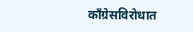काँग्रेसविरोधात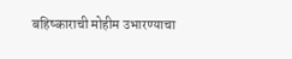बहिष्काराची मोहीम उभारण्याचा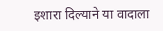इशारा दिल्याने या वादाला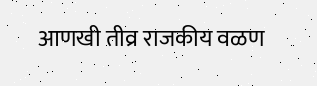आणखी तीव्र राजकीय वळण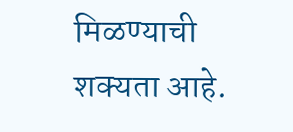मिळण्याची शक्यता आहे.